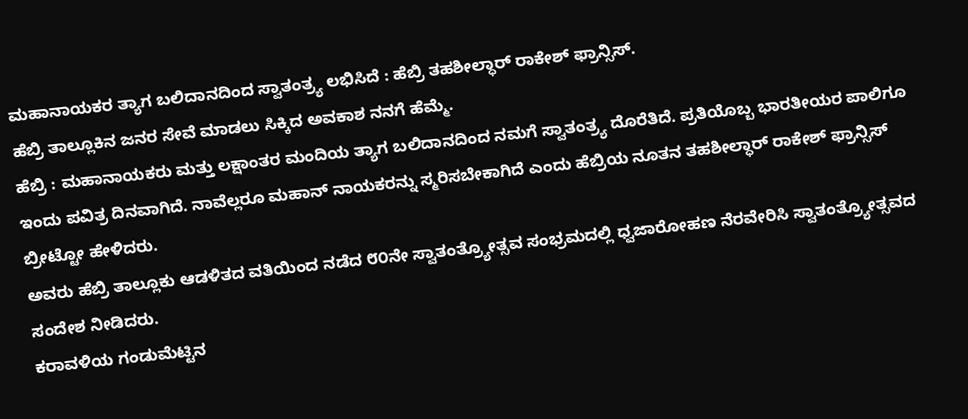ಮಹಾನಾಯಕರ ತ್ಯಾಗ ಬಲಿದಾನದಿಂದ ಸ್ವಾತಂತ್ರ್ಯ ಲಭಿಸಿದೆ : ಹೆಬ್ರಿ ತಹಶೀಲ್ಧಾರ್ ರಾಕೇಶ್ ಫ್ರಾನ್ಸಿಸ್.
ಹೆಬ್ರಿ ತಾಲ್ಲೂಕಿನ ಜನರ ಸೇವೆ ಮಾಡಲು ಸಿಕ್ಕಿದ ಅವಕಾಶ ನನಗೆ ಹೆಮ್ಮೆ.
ಹೆಬ್ರಿ : ಮಹಾನಾಯಕರು ಮತ್ತು ಲಕ್ಷಾಂತರ ಮಂದಿಯ ತ್ಯಾಗ ಬಲಿದಾನದಿಂದ ನಮಗೆ ಸ್ವಾತಂತ್ರ್ಯ ದೊರೆತಿದೆ. ಪ್ರತಿಯೊಬ್ಬ ಭಾರತೀಯರ ಪಾಲಿಗೂ ಇಂದು ಪವಿತ್ರ ದಿನವಾಗಿದೆ. ನಾವೆಲ್ಲರೂ ಮಹಾನ್ ನಾಯಕರನ್ನು ಸ್ಮರಿಸಬೇಕಾಗಿದೆ ಎಂದು ಹೆಬ್ರಿಯ ನೂತನ ತಹಶೀಲ್ಧಾರ್ ರಾಕೇಶ್ ಫ್ರಾನ್ಸಿಸ್ ಬ್ರೀಟ್ಟೋ ಹೇಳಿದರು.
ಅವರು ಹೆಬ್ರಿ ತಾಲ್ಲೂಕು ಆಡಳಿತದ ವತಿಯಿಂದ ನಡೆದ ೮೦ನೇ ಸ್ವಾತಂತ್ರ್ಯೋತ್ಸವ ಸಂಭ್ರಮದಲ್ಲಿ ಧ್ವಜಾರೋಹಣ ನೆರವೇರಿಸಿ ಸ್ವಾತಂತ್ರ್ಯೋತ್ಸವದ ಸಂದೇಶ ನೀಡಿದರು.
ಕರಾವಳಿಯ ಗಂಡುಮೆಟ್ಟಿನ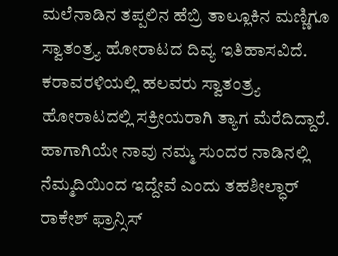ಮಲೆನಾಡಿನ ತಪ್ಪಲಿನ ಹೆಬ್ರಿ ತಾಲ್ಲೂಕಿನ ಮಣ್ಣಿಗೂ ಸ್ವಾತಂತ್ರ್ಯ ಹೋರಾಟದ ದಿವ್ಯ ಇತಿಹಾಸವಿದೆ. ಕರಾವರಳಿಯಲ್ಲಿ ಹಲವರು ಸ್ವಾತಂತ್ರ್ಯ ಹೋರಾಟದಲ್ಲಿ ಸಕ್ರೀಯರಾಗಿ ತ್ಯಾಗ ಮೆರೆದಿದ್ದಾರೆ. ಹಾಗಾಗಿಯೇ ನಾವು ನಮ್ಮ ಸುಂದರ ನಾಡಿನಲ್ಲಿ ನೆಮ್ಮದಿಯಿಂದ ಇದ್ದೇವೆ ಎಂದು ತಹಶೀಲ್ಧಾರ್ ರಾಕೇಶ್ ಫ್ರಾನ್ಸಿಸ್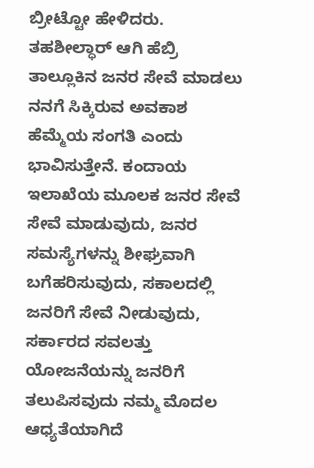ಬ್ರೀಟ್ಟೋ ಹೇಳಿದರು.
ತಹಶೀಲ್ಧಾರ್ ಆಗಿ ಹೆಬ್ರಿ ತಾಲ್ಲೂಕಿನ ಜನರ ಸೇವೆ ಮಾಡಲು ನನಗೆ ಸಿಕ್ಕಿರುವ ಅವಕಾಶ ಹೆಮ್ಮೆಯ ಸಂಗತಿ ಎಂದು ಭಾವಿಸುತ್ತೇನೆ. ಕಂದಾಯ ಇಲಾಖೆಯ ಮೂಲಕ ಜನರ ಸೇವೆ ಸೇವೆ ಮಾಡುವುದು, ಜನರ ಸಮಸ್ಯೆಗಳನ್ನು ಶೀಘ್ರವಾಗಿ ಬಗೆಹರಿಸುವುದು, ಸಕಾಲದಲ್ಲಿ ಜನರಿಗೆ ಸೇವೆ ನೀಡುವುದು, ಸರ್ಕಾರದ ಸವಲತ್ತು ಯೋಜನೆಯನ್ನು ಜನರಿಗೆ ತಲುಪಿಸವುದು ನಮ್ಮ ಮೊದಲ ಆಧ್ಯತೆಯಾಗಿದೆ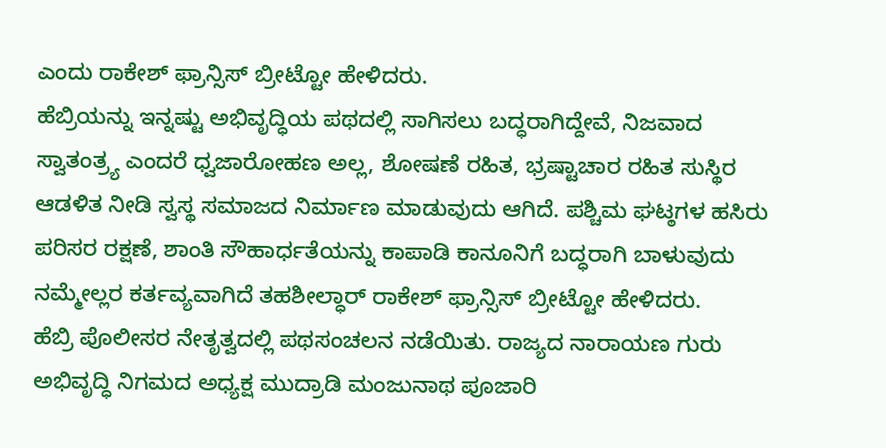ಎಂದು ರಾಕೇಶ್ ಫ್ರಾನ್ಸಿಸ್ ಬ್ರೀಟ್ಟೋ ಹೇಳಿದರು.
ಹೆಬ್ರಿಯನ್ನು ಇನ್ನಷ್ಟು ಅಭಿವೃದ್ಧಿಯ ಪಥದಲ್ಲಿ ಸಾಗಿಸಲು ಬದ್ಧರಾಗಿದ್ದೇವೆ, ನಿಜವಾದ ಸ್ವಾತಂತ್ರ್ಯ ಎಂದರೆ ಧ್ವಜಾರೋಹಣ ಅಲ್ಲ, ಶೋಷಣೆ ರಹಿತ, ಭ್ರಷ್ಟಾಚಾರ ರಹಿತ ಸುಸ್ಥಿರ ಆಡಳಿತ ನೀಡಿ ಸ್ವಸ್ಥ ಸಮಾಜದ ನಿರ್ಮಾಣ ಮಾಡುವುದು ಆಗಿದೆ. ಪಶ್ಚಿಮ ಘಟ್ಠಗಳ ಹಸಿರು ಪರಿಸರ ರಕ್ಷಣೆ, ಶಾಂತಿ ಸೌಹಾರ್ಧತೆಯನ್ನು ಕಾಪಾಡಿ ಕಾನೂನಿಗೆ ಬದ್ಧರಾಗಿ ಬಾಳುವುದು ನಮ್ಮೇಲ್ಲರ ಕರ್ತವ್ಯವಾಗಿದೆ ತಹಶೀಲ್ಧಾರ್ ರಾಕೇಶ್ ಫ್ರಾನ್ಸಿಸ್ ಬ್ರೀಟ್ಟೋ ಹೇಳಿದರು.
ಹೆಬ್ರಿ ಪೊಲೀಸರ ನೇತೃತ್ವದಲ್ಲಿ ಪಥಸಂಚಲನ ನಡೆಯಿತು. ರಾಜ್ಯದ ನಾರಾಯಣ ಗುರು ಅಭಿವೃದ್ಧಿ ನಿಗಮದ ಅಧ್ಯಕ್ಷ ಮುದ್ರಾಡಿ ಮಂಜುನಾಥ ಪೂಜಾರಿ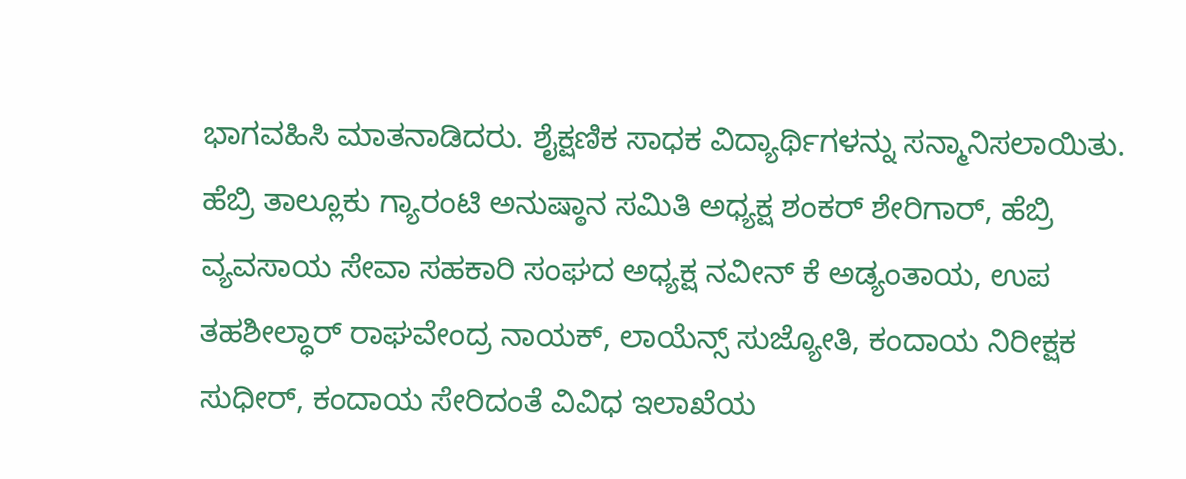ಭಾಗವಹಿಸಿ ಮಾತನಾಡಿದರು. ಶೈಕ್ಷಣಿಕ ಸಾಧಕ ವಿದ್ಯಾರ್ಥಿಗಳನ್ನು ಸನ್ಮಾನಿಸಲಾಯಿತು.
ಹೆಬ್ರಿ ತಾಲ್ಲೂಕು ಗ್ಯಾರಂಟಿ ಅನುಷ್ಠಾನ ಸಮಿತಿ ಅಧ್ಯಕ್ಷ ಶಂಕರ್ ಶೇರಿಗಾರ್, ಹೆಬ್ರಿ ವ್ಯವಸಾಯ ಸೇವಾ ಸಹಕಾರಿ ಸಂಘದ ಅಧ್ಯಕ್ಷ ನವೀನ್ ಕೆ ಅಡ್ಯಂತಾಯ, ಉಪ ತಹಶೀಲ್ಧಾರ್ ರಾಘವೇಂದ್ರ ನಾಯಕ್, ಲಾಯೆನ್ಸ್ ಸುಜ್ಯೋತಿ, ಕಂದಾಯ ನಿರೀಕ್ಷಕ ಸುಧೀರ್, ಕಂದಾಯ ಸೇರಿದಂತೆ ವಿವಿಧ ಇಲಾಖೆಯ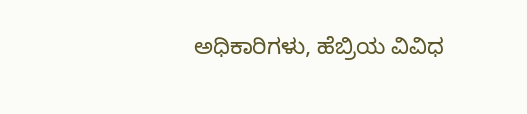ಅಧಿಕಾರಿಗಳು, ಹೆಬ್ರಿಯ ವಿವಿಧ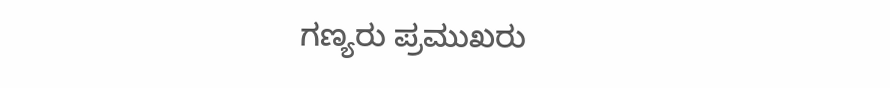ಗಣ್ಯರು ಪ್ರಮುಖರು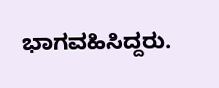ಭಾಗವಹಿಸಿದ್ದರು.